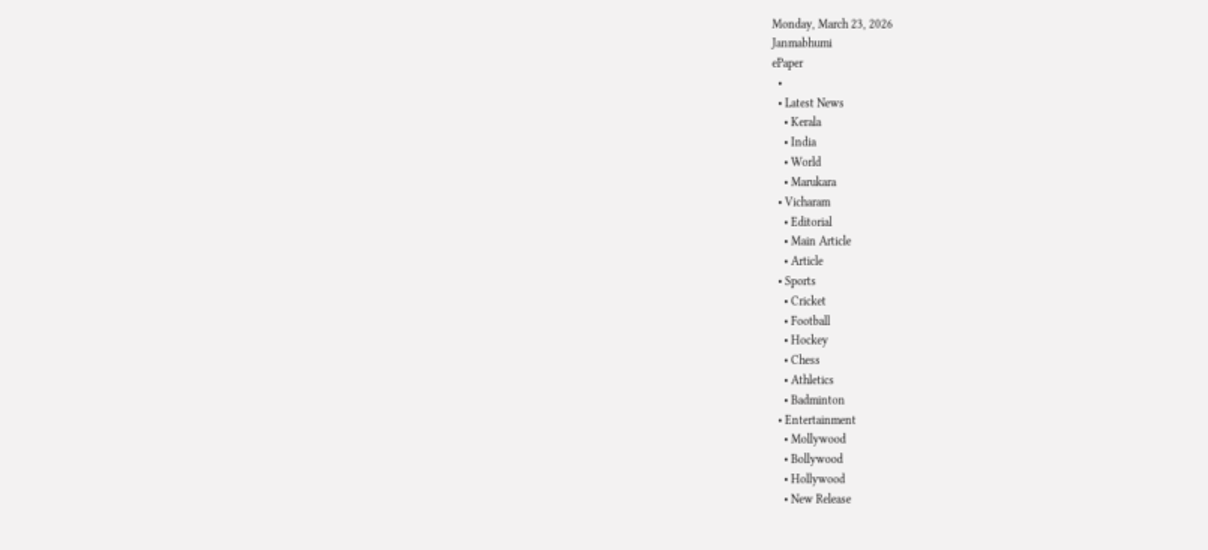Monday, March 23, 2026
Janmabhumi
ePaper
  •
  • Latest News
    • Kerala
    • India
    • World
    • Marukara
  • Vicharam
    • Editorial
    • Main Article
    • Article
  • Sports
    • Cricket
    • Football
    • Hockey
    • Chess
    • Athletics
    • Badminton
  • Entertainment
    • Mollywood
    • Bollywood
    • Hollywood
    • New Release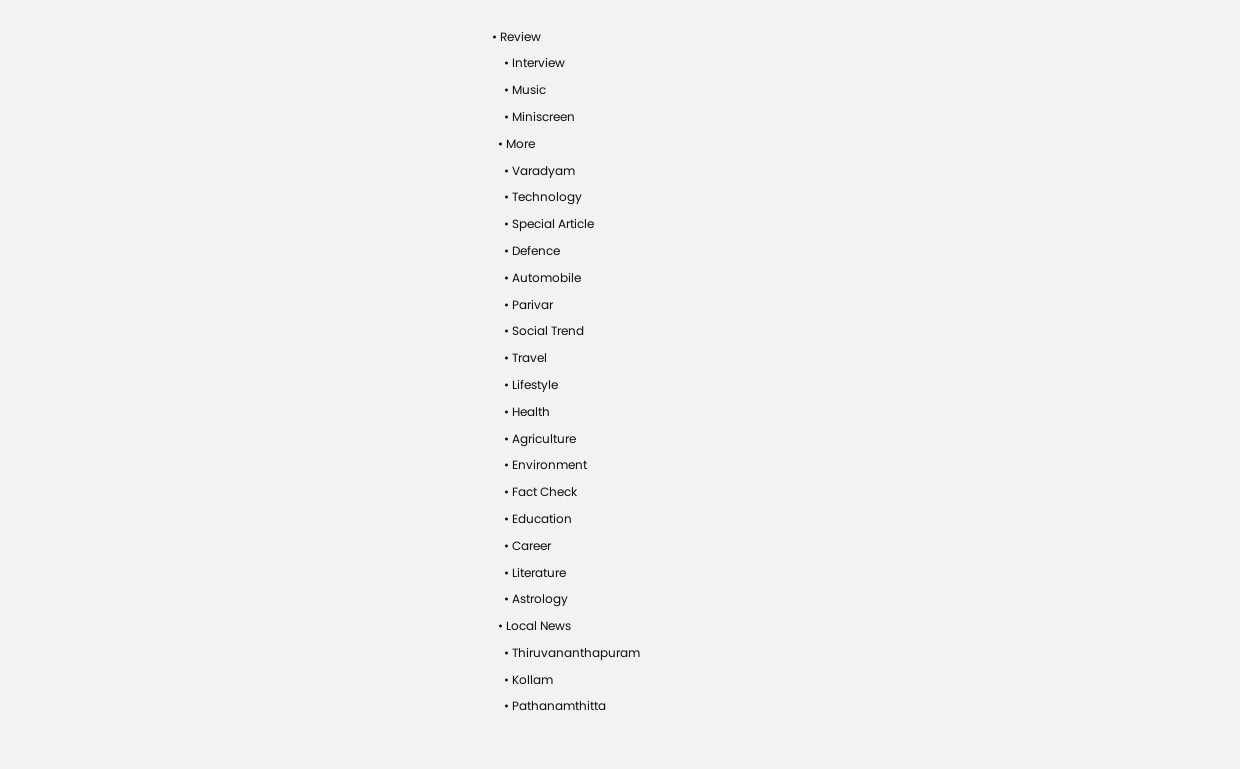• Review
    • Interview
    • Music
    • Miniscreen
  • More
    • Varadyam
    • Technology
    • Special Article
    • Defence
    • Automobile
    • Parivar
    • Social Trend
    • Travel
    • Lifestyle
    • Health
    • Agriculture
    • Environment
    • Fact Check
    • Education
    • Career
    • Literature
    • Astrology
  • Local News
    • Thiruvananthapuram
    • Kollam
    • Pathanamthitta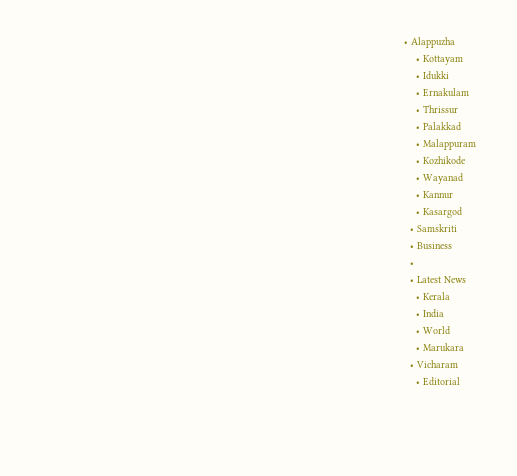• Alappuzha
    • Kottayam
    • Idukki
    • Ernakulam
    • Thrissur
    • Palakkad
    • Malappuram
    • Kozhikode
    • Wayanad
    • Kannur
    • Kasargod
  • Samskriti
  • Business
  •
  • Latest News
    • Kerala
    • India
    • World
    • Marukara
  • Vicharam
    • Editorial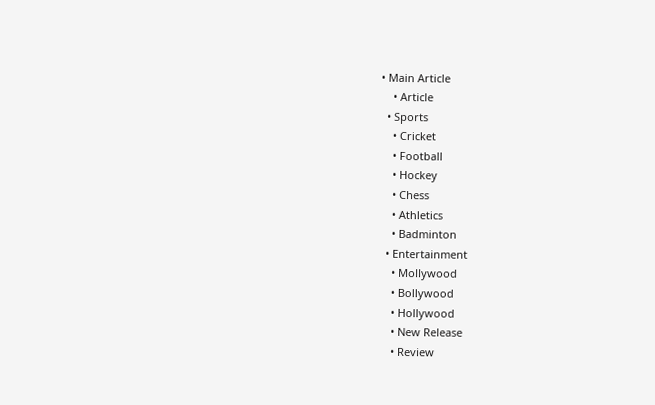• Main Article
    • Article
  • Sports
    • Cricket
    • Football
    • Hockey
    • Chess
    • Athletics
    • Badminton
  • Entertainment
    • Mollywood
    • Bollywood
    • Hollywood
    • New Release
    • Review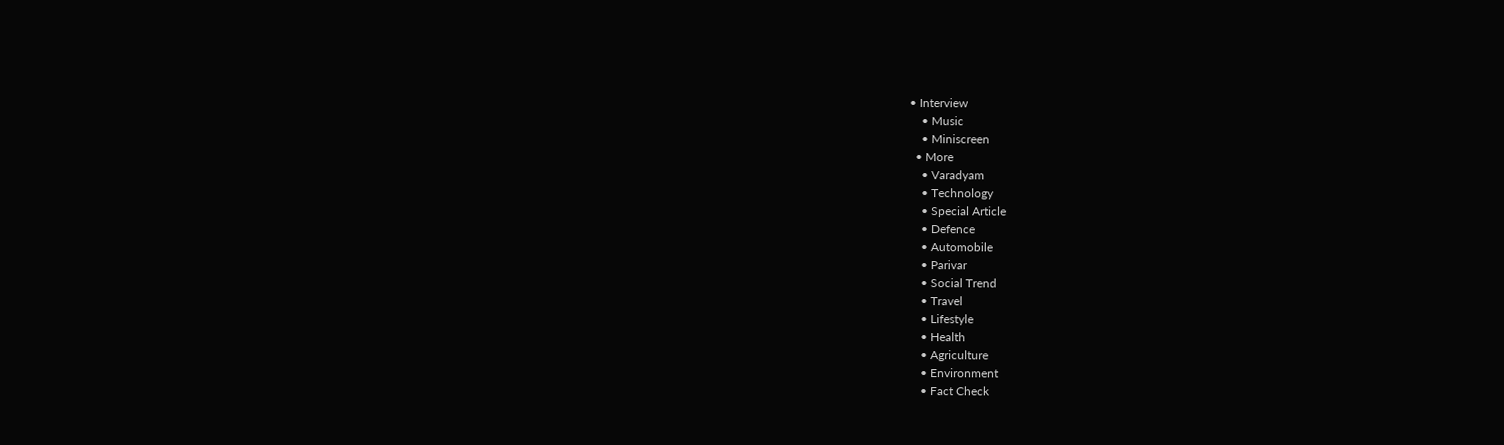• Interview
    • Music
    • Miniscreen
  • More
    • Varadyam
    • Technology
    • Special Article
    • Defence
    • Automobile
    • Parivar
    • Social Trend
    • Travel
    • Lifestyle
    • Health
    • Agriculture
    • Environment
    • Fact Check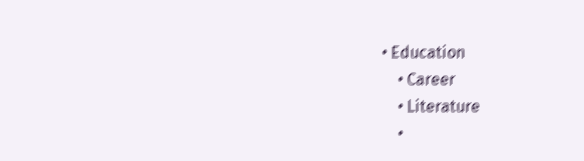• Education
    • Career
    • Literature
    •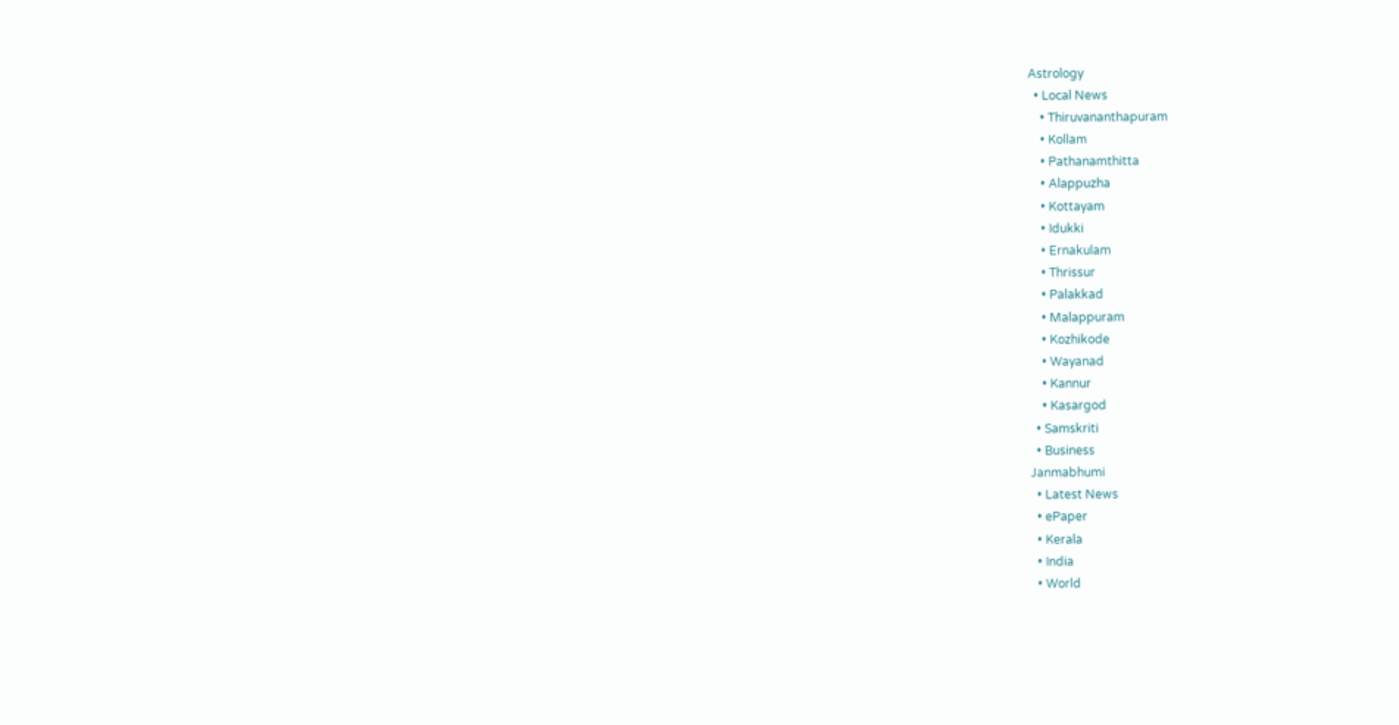Astrology
  • Local News
    • Thiruvananthapuram
    • Kollam
    • Pathanamthitta
    • Alappuzha
    • Kottayam
    • Idukki
    • Ernakulam
    • Thrissur
    • Palakkad
    • Malappuram
    • Kozhikode
    • Wayanad
    • Kannur
    • Kasargod
  • Samskriti
  • Business
Janmabhumi
  • Latest News
  • ePaper
  • Kerala
  • India
  • World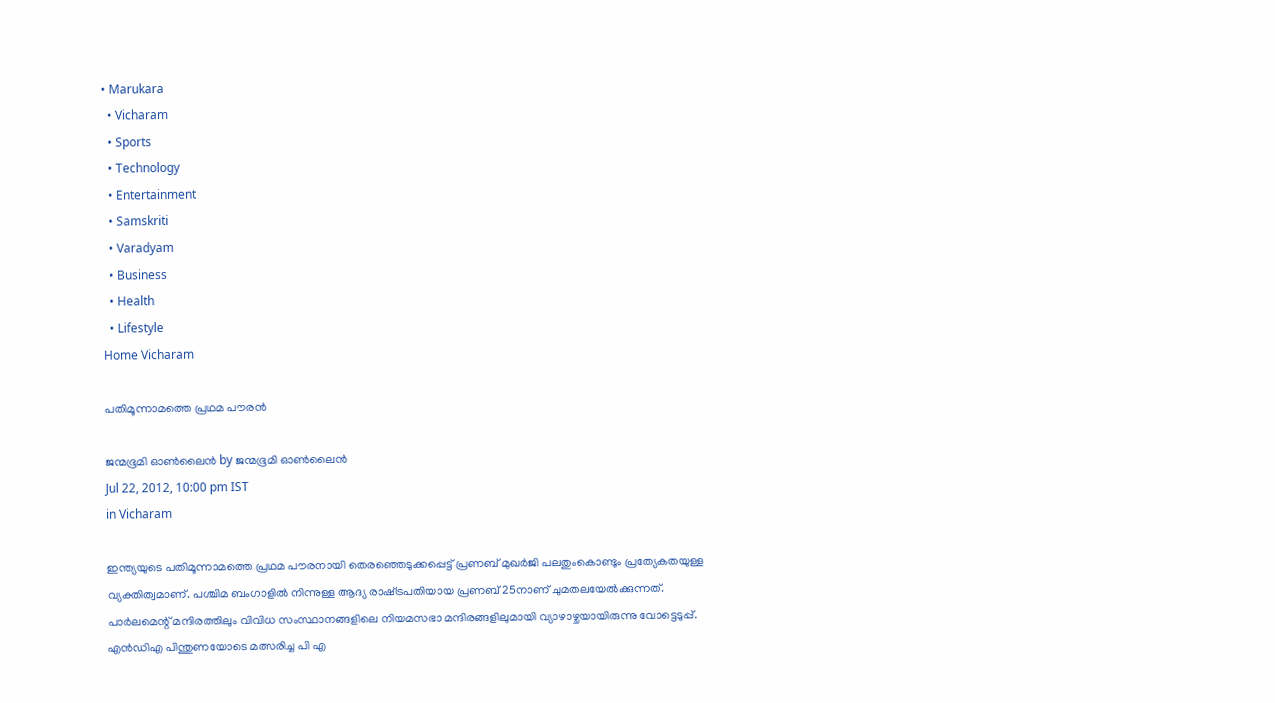• Marukara
  • Vicharam
  • Sports
  • Technology
  • Entertainment
  • Samskriti
  • Varadyam
  • Business
  • Health
  • Lifestyle
Home Vicharam

പതിമൂന്നാമത്തെ പ്രഥമ പൗരന്‍

ജന്മഭൂമി ഓണ്‍ലൈന്‍ by ജന്മഭൂമി ഓണ്‍ലൈന്‍
Jul 22, 2012, 10:00 pm IST
in Vicharam

ഇന്ത്യയുടെ പതിമൂന്നാമത്തെ പ്രഥമ പൗരനായി തെരഞ്ഞെടുക്കപ്പെട്ട്‌ പ്രണബ്‌ മുഖര്‍ജി പലതുംകൊണ്ടും പ്രത്യേകതയുള്ള വ്യക്തിത്വമാണ്‌. പശ്ചിമ ബംഗാളില്‍ നിന്നുള്ള ആദ്യ രാഷ്‌ട്രപതിയായ പ്രണബ്‌ 25നാണ്‌ ചുമതലയേല്‍ക്കുന്നത്‌. പാര്‍ലമെന്റ്‌ മന്ദിരത്തിലും വിവിധ സംസ്ഥാനങ്ങളിലെ നിയമസഭാ മന്ദിരങ്ങളിലുമായി വ്യാഴാഴ്ചയായിരുന്നു വോട്ടെടുപ്പ്‌. എന്‍ഡിഎ പിന്തുണയോടെ മത്സരിച്ച പി എ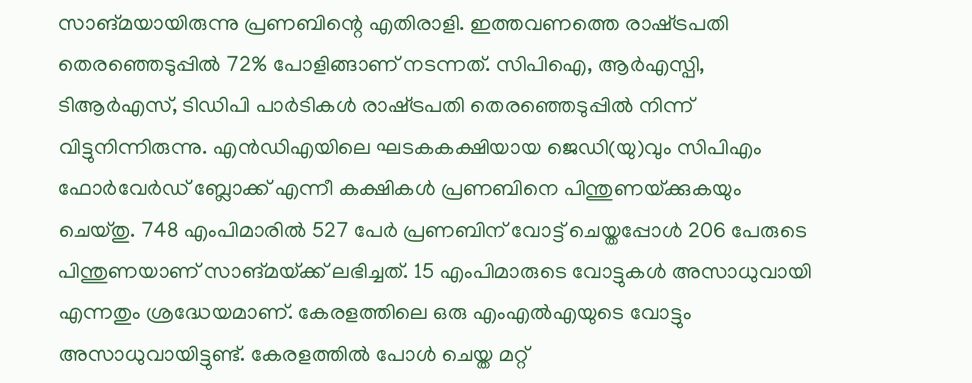സാങ്മയായിരുന്നു പ്രണബിന്റെ എതിരാളി. ഇത്തവണത്തെ രാഷ്‌ട്രപതി തെരഞ്ഞെടുപ്പില്‍ 72% പോളിങ്ങാണ്‌ നടന്നത്‌. സിപിഐ, ആര്‍എസ്പി, ടിആര്‍എസ്‌, ടിഡിപി പാര്‍ടികള്‍ രാഷ്‌ട്രപതി തെരഞ്ഞെടുപ്പില്‍ നിന്ന്‌ വിട്ടുനിന്നിരുന്നു. എന്‍ഡിഎയിലെ ഘടകകക്ഷിയായ ജെഡി(യു)വും സിപിഎം ഫോര്‍വേര്‍ഡ്‌ ബ്ലോക്ക്‌ എന്നീ കക്ഷികള്‍ പ്രണബിനെ പിന്തുണയ്‌ക്കുകയും ചെയ്തു. 748 എംപിമാരില്‍ 527 പേര്‍ പ്രണബിന്‌ വോട്ട്‌ ചെയ്തപ്പോള്‍ 206 പേരുടെ പിന്തുണയാണ്‌ സാങ്മയ്‌ക്ക്‌ ലഭിച്ചത്‌. 15 എംപിമാരുടെ വോട്ടുകള്‍ അസാധുവായി എന്നതും ശ്രദ്ധേയമാണ്‌. കേരളത്തിലെ ഒരു എംഎല്‍എയുടെ വോട്ടും അസാധുവായിട്ടുണ്ട്‌. കേരളത്തില്‍ പോള്‍ ചെയ്ത മറ്റ്‌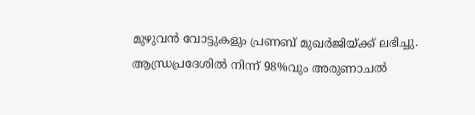മുഴുവന്‍ വോട്ടുകളും പ്രണബ്‌ മുഖര്‍ജിയ്‌ക്ക്‌ ലഭിച്ചു. ആന്ധ്രപ്രദേശില്‍ നിന്ന്‌ 98%വും അരുണാചല്‍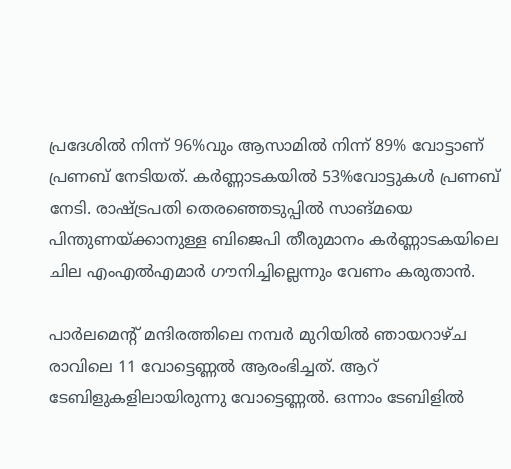പ്രദേശില്‍ നിന്ന്‌ 96%വും ആസാമില്‍ നിന്ന്‌ 89% വോട്ടാണ്‌ പ്രണബ്‌ നേടിയത്‌. കര്‍ണ്ണാടകയില്‍ 53%വോട്ടുകള്‍ പ്രണബ്‌ നേടി. രാഷ്‌ട്രപതി തെരഞ്ഞെടുപ്പില്‍ സാങ്മയെ പിന്തുണയ്‌ക്കാനുള്ള ബിജെപി തീരുമാനം കര്‍ണ്ണാടകയിലെ ചില എംഎല്‍എമാര്‍ ഗൗനിച്ചില്ലെന്നും വേണം കരുതാന്‍.

പാര്‍ലമെന്റ്‌ മന്ദിരത്തിലെ നമ്പര്‍ മുറിയില്‍ ഞായറാഴ്ച രാവിലെ 11 വോട്ടെണ്ണല്‍ ആരംഭിച്ചത്‌. ആറ്‌ ടേബിളുകളിലായിരുന്നു വോട്ടെണ്ണല്‍. ഒന്നാം ടേബിളില്‍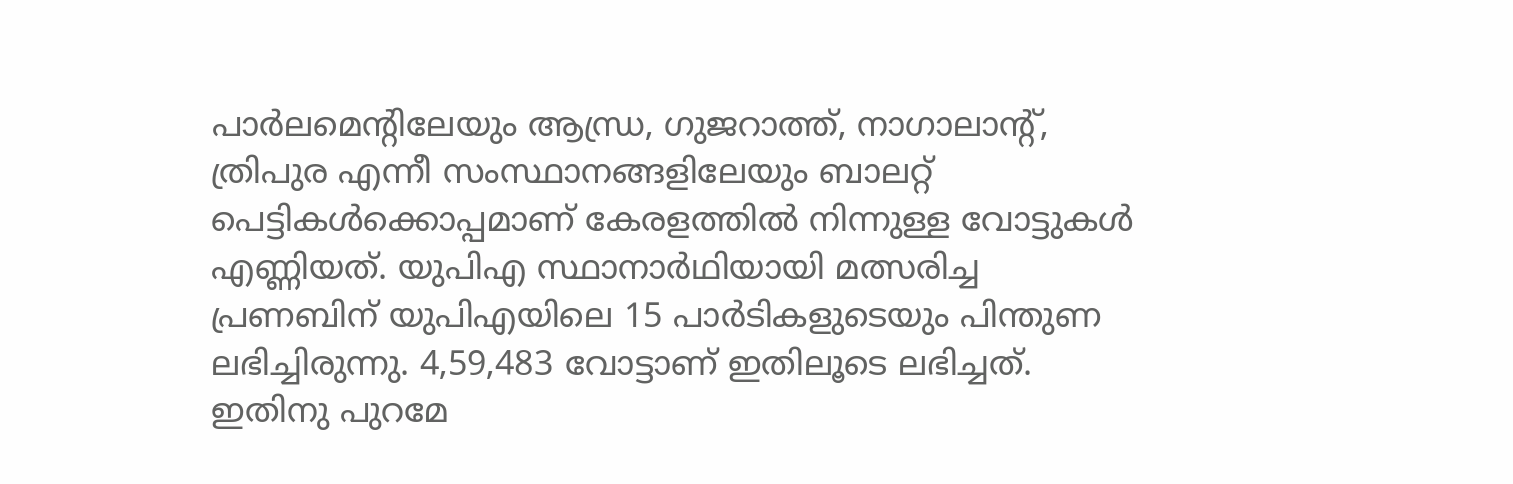പാര്‍ലമെന്റിലേയും ആന്ധ്ര, ഗുജറാത്ത്‌, നാഗാലാന്റ്‌, ത്രിപുര എന്നീ സംസ്ഥാനങ്ങളിലേയും ബാലറ്റ്‌ പെട്ടികള്‍ക്കൊപ്പമാണ്‌ കേരളത്തില്‍ നിന്നുള്ള വോട്ടുകള്‍ എണ്ണിയത്‌. യുപിഎ സ്ഥാനാര്‍ഥിയായി മത്സരിച്ച പ്രണബിന്‌ യുപിഎയിലെ 15 പാര്‍ടികളുടെയും പിന്തുണ ലഭിച്ചിരുന്നു. 4,59,483 വോട്ടാണ്‌ ഇതിലൂടെ ലഭിച്ചത്‌. ഇതിനു പുറമേ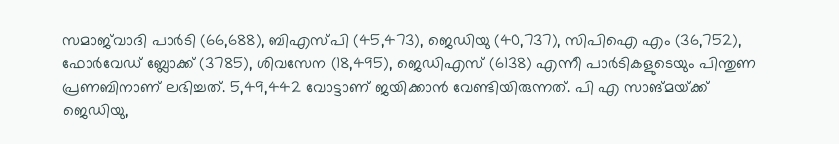സമാജ്‌വാദി പാര്‍ടി (66,688), ബിഎസ്പി (45,473), ജെഡിയു (40,737), സിപിഐ എം (36,752), ഫോര്‍വേഡ്‌ ബ്ലോക്ക്‌ (3785), ശിവസേന (18,495), ജെഡിഎസ്‌ (6138) എന്നീ പാര്‍ടികളുടെയും പിന്തുണ പ്രണബിനാണ്‌ ലഭിച്ചത്‌. 5,49,442 വോട്ടാണ്‌ ജയിക്കാന്‍ വേണ്ടിയിരുന്നത്‌. പി എ സാങ്മയ്‌ക്ക്‌ ജെഡിയു,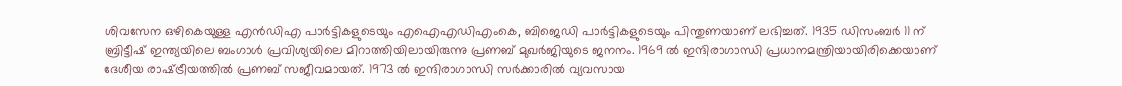ശിവസേന ഒഴികെയുള്ള എന്‍ഡിഎ പാര്‍ട്ടികളുടെയും എഐഎഡിഎംകെ, ബിജെഡി പാര്‍ട്ടികളുടെയും പിന്തുണയാണ്‌ ലഭിച്ചത്‌. 1935 ഡിസംബര്‍ 11 ന്‌ ബ്രിട്ടീഷ്‌ ഇന്ത്യയിലെ ബംഗാള്‍ പ്രവിശ്യയിലെ മിറാത്തിയിലായിരുന്നു പ്രണബ്‌ മുഖര്‍ജിയുടെ ജനനം. 1969 ല്‍ ഇന്ദിരാഗാന്ധി പ്രധാനമന്ത്രിയായിരിക്കെയാണ്‌ ദേശീയ രാഷ്‌ട്രീയത്തില്‍ പ്രണബ്‌ സജീവമായത്‌. 1973 ല്‍ ഇന്ദിരാഗാന്ധി സര്‍ക്കാരില്‍ വ്യവസായ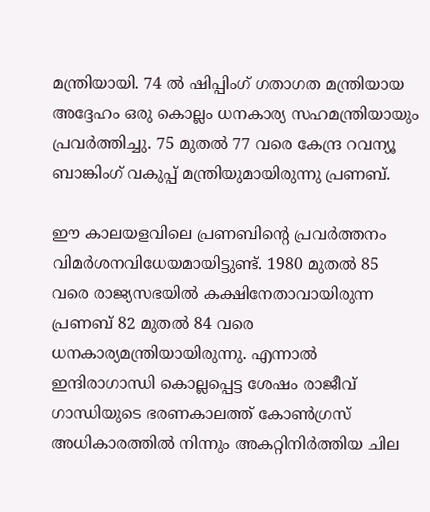മന്ത്രിയായി. 74 ല്‍ ഷിപ്പിംഗ്‌ ഗതാഗത മന്ത്രിയായ അദ്ദേഹം ഒരു കൊല്ലം ധനകാര്യ സഹമന്ത്രിയായും പ്രവര്‍ത്തിച്ചു. 75 മുതല്‍ 77 വരെ കേന്ദ്ര റവന്യൂ ബാങ്കിംഗ്‌ വകുപ്പ്‌ മന്ത്രിയുമായിരുന്നു പ്രണബ്‌.

ഈ കാലയളവിലെ പ്രണബിന്റെ പ്രവര്‍ത്തനം വിമര്‍ശനവിധേയമായിട്ടുണ്ട്‌. 1980 മുതല്‍ 85 വരെ രാജ്യസഭയില്‍ കക്ഷിനേതാവായിരുന്ന പ്രണബ്‌ 82 മുതല്‍ 84 വരെ ധനകാര്യമന്ത്രിയായിരുന്നു. എന്നാല്‍ ഇന്ദിരാഗാന്ധി കൊല്ലപ്പെട്ട ശേഷം രാജീവ്‌ ഗാന്ധിയുടെ ഭരണകാലത്ത്‌ കോണ്‍ഗ്രസ്‌ അധികാരത്തില്‍ നിന്നും അകറ്റിനിര്‍ത്തിയ ചില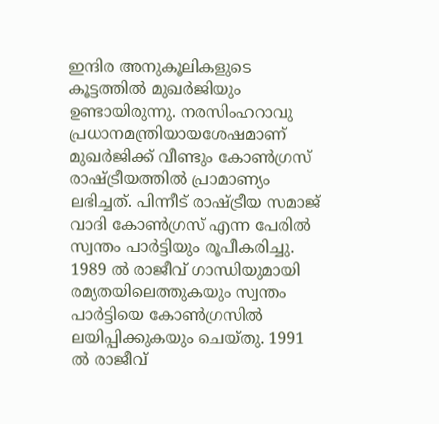ഇന്ദിര അനുകൂലികളുടെ കൂട്ടത്തില്‍ മുഖര്‍ജിയും ഉണ്ടായിരുന്നു. നരസിംഹറാവു പ്രധാനമന്ത്രിയായശേഷമാണ്‌ മുഖര്‍ജിക്ക്‌ വീണ്ടും കോണ്‍ഗ്രസ്‌ രാഷ്‌ട്രീയത്തില്‍ പ്രാമാണ്യം ലഭിച്ചത്‌. പിന്നീട്‌ രാഷ്‌ട്രീയ സമാജ്‌ വാദി കോണ്‍ഗ്രസ്‌ എന്ന പേരില്‍ സ്വന്തം പാര്‍ട്ടിയും രൂപീകരിച്ചു. 1989 ല്‍ രാജീവ്‌ ഗാന്ധിയുമായി രമ്യതയിലെത്തുകയും സ്വന്തം പാര്‍ട്ടിയെ കോണ്‍ഗ്രസില്‍ ലയിപ്പിക്കുകയും ചെയ്തു. 1991 ല്‍ രാജീവ്‌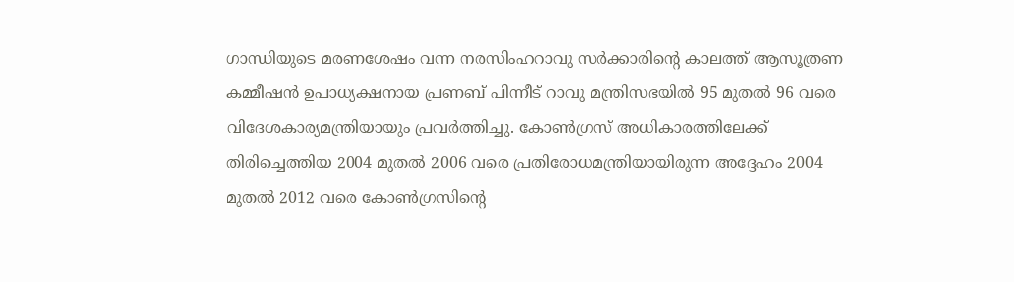ഗാന്ധിയുടെ മരണശേഷം വന്ന നരസിംഹറാവു സര്‍ക്കാരിന്റെ കാലത്ത്‌ ആസൂത്രണ കമ്മീഷന്‍ ഉപാധ്യക്ഷനായ പ്രണബ്‌ പിന്നീട്‌ റാവു മന്ത്രിസഭയില്‍ 95 മുതല്‍ 96 വരെ വിദേശകാര്യമന്ത്രിയായും പ്രവര്‍ത്തിച്ചു. കോണ്‍ഗ്രസ്‌ അധികാരത്തിലേക്ക്‌ തിരിച്ചെത്തിയ 2004 മുതല്‍ 2006 വരെ പ്രതിരോധമന്ത്രിയായിരുന്ന അദ്ദേഹം 2004 മുതല്‍ 2012 വരെ കോണ്‍ഗ്രസിന്റെ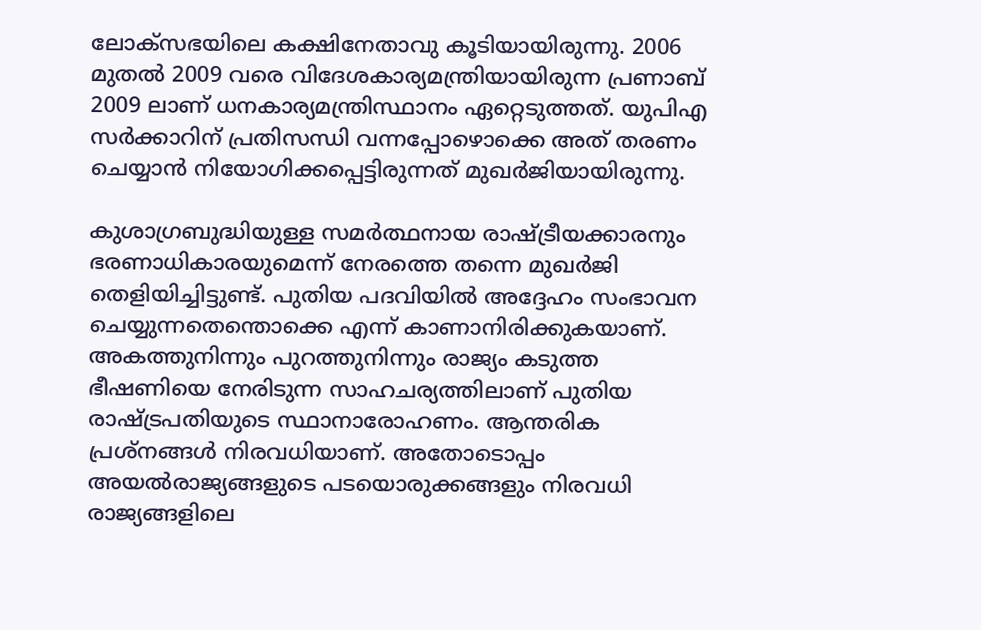ലോക്സഭയിലെ കക്ഷിനേതാവു കൂടിയായിരുന്നു. 2006 മുതല്‍ 2009 വരെ വിദേശകാര്യമന്ത്രിയായിരുന്ന പ്രണാബ്‌ 2009 ലാണ്‌ ധനകാര്യമന്ത്രിസ്ഥാനം ഏറ്റെടുത്തത്‌. യുപിഎ സര്‍ക്കാറിന്‌ പ്രതിസന്ധി വന്നപ്പോഴൊക്കെ അത്‌ തരണം ചെയ്യാന്‍ നിയോഗിക്കപ്പെട്ടിരുന്നത്‌ മുഖര്‍ജിയായിരുന്നു.

കുശാഗ്രബുദ്ധിയുള്ള സമര്‍ത്ഥനായ രാഷ്‌ട്രീയക്കാരനും ഭരണാധികാരയുമെന്ന്‌ നേരത്തെ തന്നെ മുഖര്‍ജി തെളിയിച്ചിട്ടുണ്ട്‌. പുതിയ പദവിയില്‍ അദ്ദേഹം സംഭാവന ചെയ്യുന്നതെന്തൊക്കെ എന്ന്‌ കാണാനിരിക്കുകയാണ്‌. അകത്തുനിന്നും പുറത്തുനിന്നും രാജ്യം കടുത്ത ഭീഷണിയെ നേരിടുന്ന സാഹചര്യത്തിലാണ്‌ പുതിയ രാഷ്‌ട്രപതിയുടെ സ്ഥാനാരോഹണം. ആന്തരിക പ്രശ്നങ്ങള്‍ നിരവധിയാണ്‌. അതോടൊപ്പം അയല്‍രാജ്യങ്ങളുടെ പടയൊരുക്കങ്ങളും നിരവധി രാജ്യങ്ങളിലെ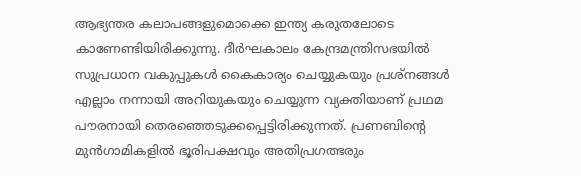ആഭ്യന്തര കലാപങ്ങളുമൊക്കെ ഇന്ത്യ കരുതലോടെ കാണേണ്ടിയിരിക്കുന്നു. ദീര്‍ഘകാലം കേന്ദ്രമന്ത്രിസഭയില്‍ സുപ്രധാന വകുപ്പുകള്‍ കൈകാര്യം ചെയ്യുകയും പ്രശ്നങ്ങള്‍ എല്ലാം നന്നായി അറിയുകയും ചെയ്യുന്ന വ്യക്തിയാണ്‌ പ്രഥമ പൗരനായി തെരഞ്ഞെടുക്കപ്പെട്ടിരിക്കുന്നത്‌. പ്രണബിന്റെ മുന്‍ഗാമികളില്‍ ഭൂരിപക്ഷവും അതിപ്രഗത്ഭരും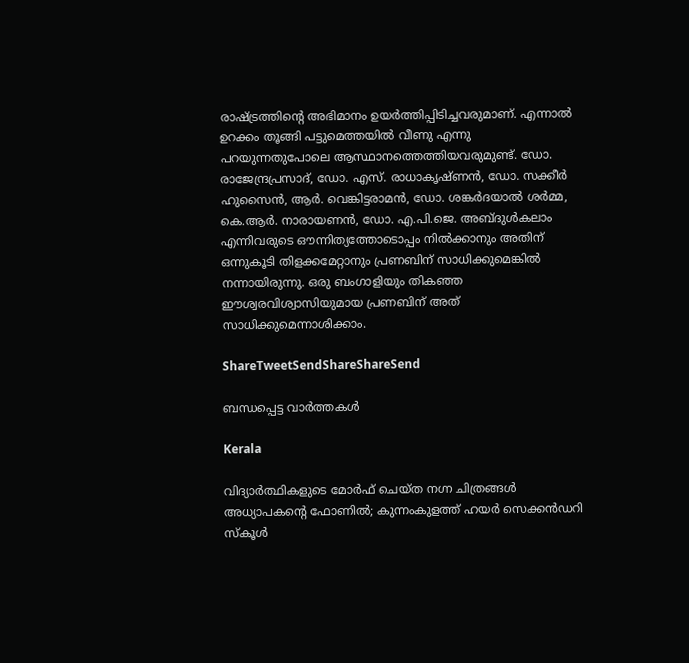രാഷ്‌ട്രത്തിന്റെ അഭിമാനം ഉയര്‍ത്തിപ്പിടിച്ചവരുമാണ്‌. എന്നാല്‍ ഉറക്കം തൂങ്ങി പട്ടുമെത്തയില്‍ വീണു എന്നു പറയുന്നതുപോലെ ആസ്ഥാനത്തെത്തിയവരുമുണ്ട്‌. ഡോ. രാജേന്ദ്രപ്രസാദ്‌, ഡോ. എസ്‌. രാധാകൃഷ്ണന്‍, ഡോ. സക്കീര്‍ ഹുസൈന്‍, ആര്‍. വെങ്കിട്ടരാമന്‍, ഡോ. ശങ്കര്‍ദയാല്‍ ശര്‍മ്മ, കെ.ആര്‍. നാരായണന്‍, ഡോ. എ.പി.ജെ. അബ്ദുള്‍കലാം എന്നിവരുടെ ഔന്നിത്യത്തോടൊപ്പം നില്‍ക്കാനും അതിന്‌ ഒന്നുകൂടി തിളക്കമേറ്റാനും പ്രണബിന്‌ സാധിക്കുമെങ്കില്‍ നന്നായിരുന്നു. ഒരു ബംഗാളിയും തികഞ്ഞ ഈശ്വരവിശ്വാസിയുമായ പ്രണബിന്‌ അത്‌ സാധിക്കുമെന്നാശിക്കാം.

ShareTweetSendShareShareSend

ബന്ധപ്പെട്ട വാര്‍ത്തകള്‍

Kerala

വിദ്യാർത്ഥികളുടെ മോർഫ് ചെയ്ത നഗ്ന ചിത്രങ്ങൾ അധ്യാപകന്റെ ഫോണിൽ; കുന്നംകുളത്ത് ഹയർ സെക്കൻഡറി സ്കൂൾ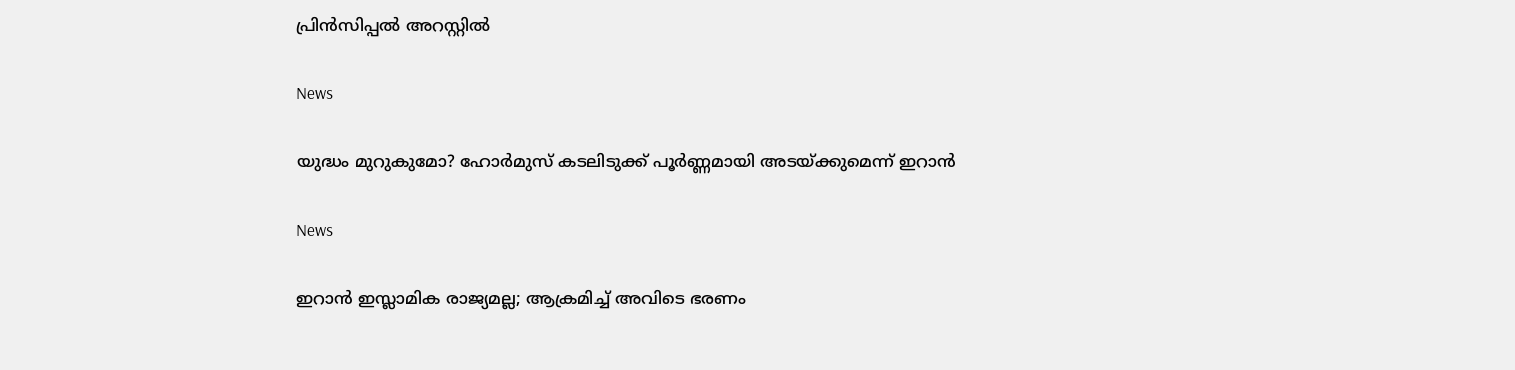പ്രിൻസിപ്പൽ അറസ്റ്റിൽ

News

യുദ്ധം മുറുകുമോ? ഹോർമുസ് കടലിടുക്ക് പൂർണ്ണമായി അടയ്‌ക്കുമെന്ന് ഇറാൻ

News

ഇറാൻ ഇസ്ലാമിക രാജ്യമല്ല; ആക്രമിച്ച് അവിടെ ഭരണം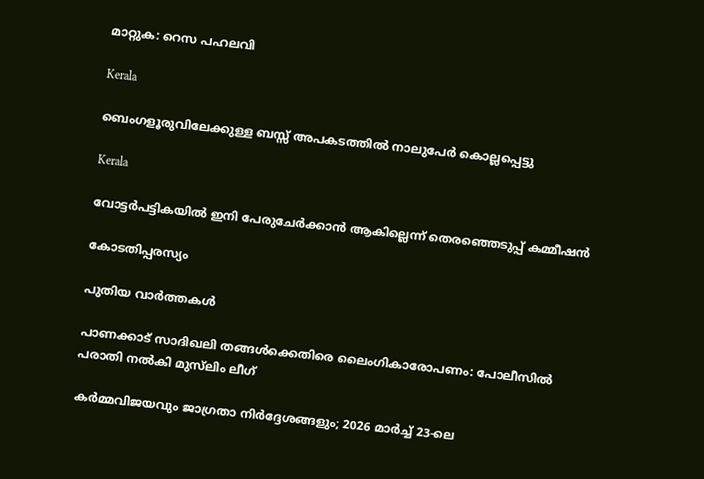മാറ്റുക: റെസ പഹലവി

Kerala

ബെംഗളൂരുവിലേക്കുള്ള ബസ്സ് അപകടത്തിൽ നാലുപേർ കൊല്ലപ്പെട്ടു

Kerala

വോട്ടർപട്ടികയിൽ ഇനി പേരുചേർക്കാൻ ആകില്ലെന്ന് തെരഞ്ഞെടുപ്പ് കമ്മീഷൻ

കോടതിപ്പരസ്യം

പുതിയ വാര്‍ത്തകള്‍

പാണക്കാട് സാദിഖലി തങ്ങൾക്കെതിരെ ലൈംഗികാരോപണം: പോലീസിൽ പരാതി നൽകി മുസ്‌ലിം ലീഗ്

കർമ്മവിജയവും ജാഗ്രതാ നിർദ്ദേശങ്ങളും; 2026 മാർച്ച് 23-ലെ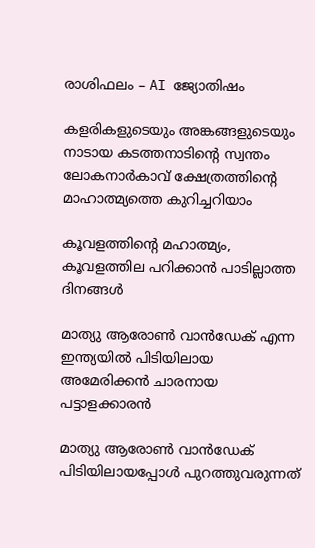രാശിഫലം – AI ജ്യോതിഷം

കളരികളുടെയും അങ്കങ്ങളുടെയും നാടായ കടത്തനാടിന്റെ സ്വന്തം ലോകനാർകാവ് ക്ഷേത്രത്തിന്റെ മാഹാത്മ്യത്തെ കുറിച്ചറിയാം

കൂവളത്തിന്റെ മഹാത്മ്യം, കൂവളത്തില പറിക്കാൻ പാടില്ലാത്ത ദിനങ്ങൾ

മാത്യു ആരോണ്‍ വാന്‍ഡേക് എന്ന ഇന്ത്യയില്‍ പിടിയിലായ അമേരിക്കന്‍ ചാരനായ പട്ടാളക്കാരന്‍

മാത്യു ആരോണ്‍ വാന്‍ഡേക് പിടിയിലായപ്പോള്‍ പുറത്തുവരുന്നത്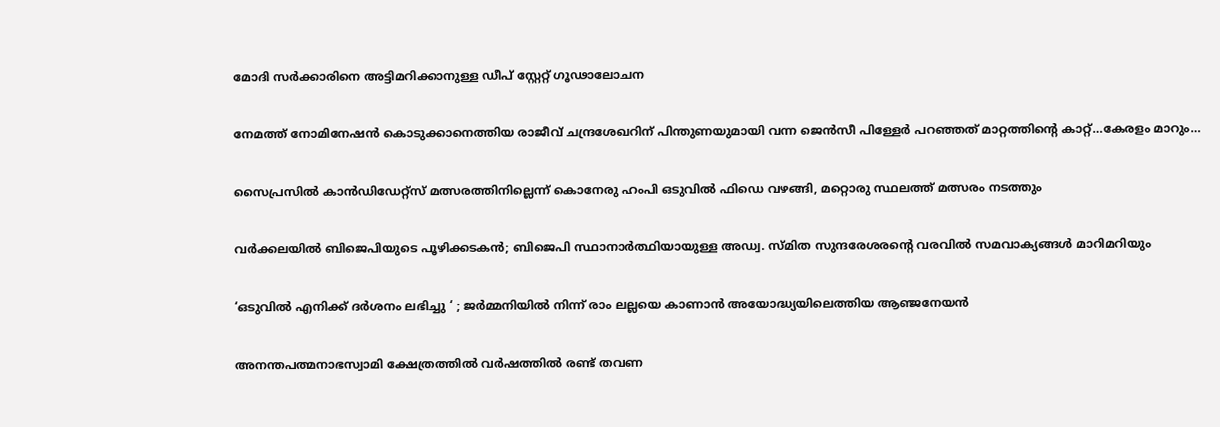മോദി സര്‍ക്കാരിനെ അട്ടിമറിക്കാനുള്ള ഡീപ് സ്റ്റേറ്റ് ഗൂഢാലോചന

നേമത്ത് നോമിനേഷന്‍ കൊടുക്കാനെത്തിയ രാജീവ് ചന്ദ്രശേഖറിന് പിന്തുണയുമായി വന്ന ജെന്‍സീ പിള്ളേര്‍ പറഞ്ഞത് മാറ്റത്തിന്റെ കാറ്റ്…കേരളം മാറും…

സൈപ്രസില്‍ കാന്‍ഡിഡേറ്റ്സ് മത്സരത്തിനില്ലെന്ന് കൊനേരു ഹംപി ഒടുവില്‍ ഫിഡെ വഴങ്ങി, മറ്റൊരു സ്ഥലത്ത് മത്സരം നടത്തും

വർക്കലയില്‍ ബിജെപിയുടെ പൂഴിക്കടകന്‍; ബിജെപി സ്ഥാനാർത്ഥിയായുള്ള അഡ്വ. സ്മിത സുന്ദരേശരന്റെ വരവില്‍ സമവാക്യങ്ങള്‍ മാറിമറിയും

‘ഒടുവിൽ എനിക്ക് ദർശനം ലഭിച്ചു ‘ ; ജർമ്മനിയിൽ നിന്ന് രാം ലല്ലയെ കാണാൻ അയോദ്ധ്യയിലെത്തിയ ആഞ്ജനേയൻ

അനന്തപത്മനാഭസ്വാമി ക്ഷേത്രത്തില്‍ വര്‍ഷത്തില്‍ രണ്ട് തവണ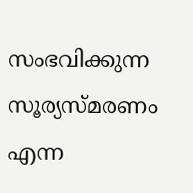സംഭവിക്കുന്ന സൂര്യസ്മരണം എന്ന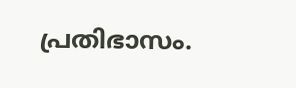പ്രതിഭാസം.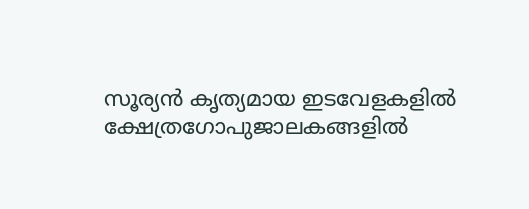സൂര്യന്‍ കൃത്യമായ ഇടവേളകളില്‍ ക്ഷേത്രഗോപുജാലകങ്ങളില്‍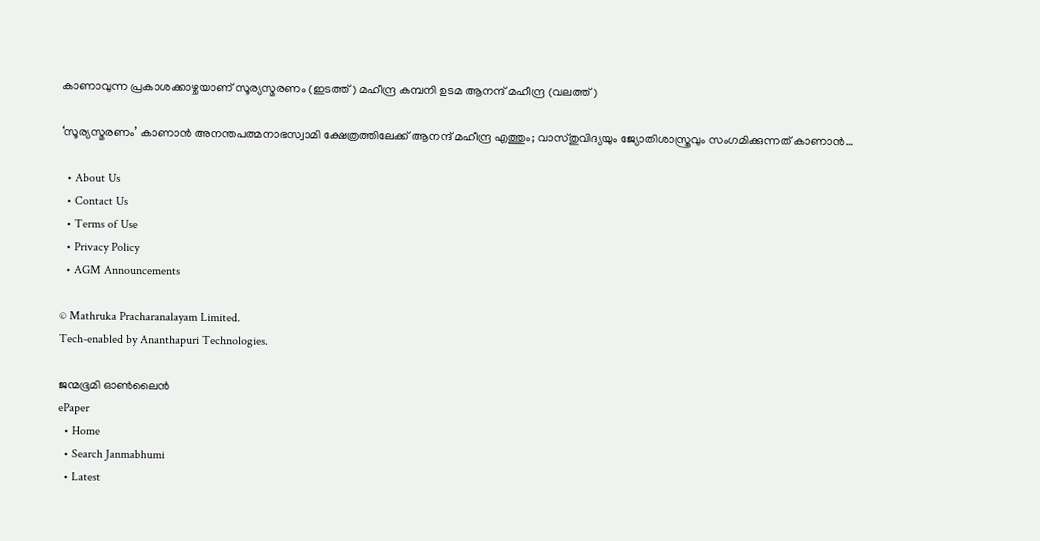കാണാവുന്ന പ്രകാശക്കാഴ്ചയാണ് സൂര്യസ്മരണം (ഇടത്ത്) മഹീന്ദ്ര കമ്പനി ഉടമ ആനന്ദ് മഹീന്ദ്ര (വലത്ത്)

‘സൂര്യസ്മരണം’ കാണാന്‍ അനന്തപത്മനാഭസ്വാമി ക്ഷേത്രത്തിലേക്ക് ആനന്ദ് മഹീന്ദ്ര എത്തും; വാസ്തുവിദ്യയും ജ്യോതിശാസ്ത്രവും സംഗമിക്കുന്നത് കാണാന്‍…

  • About Us
  • Contact Us
  • Terms of Use
  • Privacy Policy
  • AGM Announcements

© Mathruka Pracharanalayam Limited.
Tech-enabled by Ananthapuri Technologies.

ജന്മഭൂമി ഓണ്‍ലൈന്‍
ePaper
  • Home
  • Search Janmabhumi
  • Latest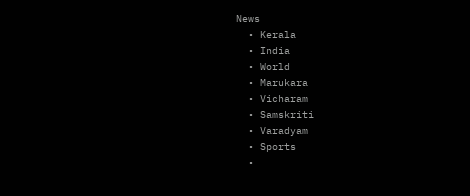News
  • Kerala
  • India
  • World
  • Marukara
  • Vicharam
  • Samskriti
  • Varadyam
  • Sports
  •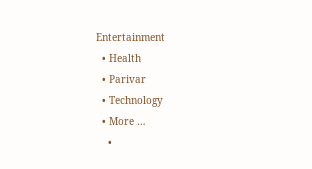Entertainment
  • Health
  • Parivar
  • Technology
  • More …
    •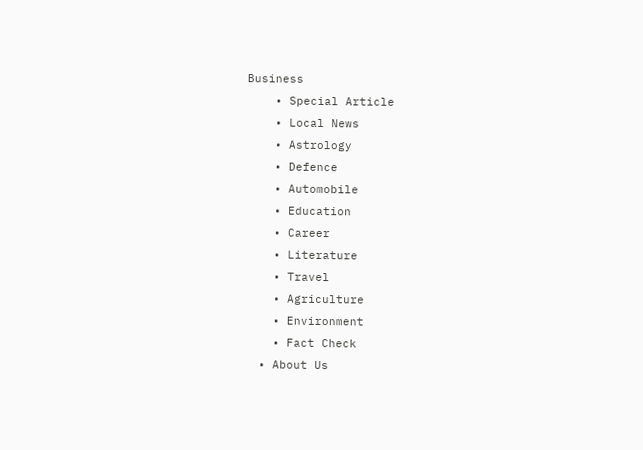Business
    • Special Article
    • Local News
    • Astrology
    • Defence
    • Automobile
    • Education
    • Career
    • Literature
    • Travel
    • Agriculture
    • Environment
    • Fact Check
  • About Us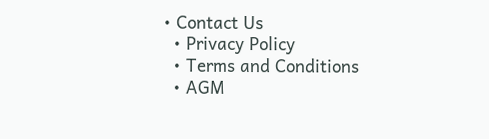• Contact Us
  • Privacy Policy
  • Terms and Conditions
  • AGM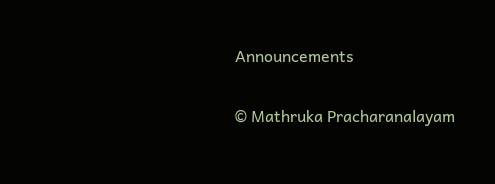Announcements

© Mathruka Pracharanalayam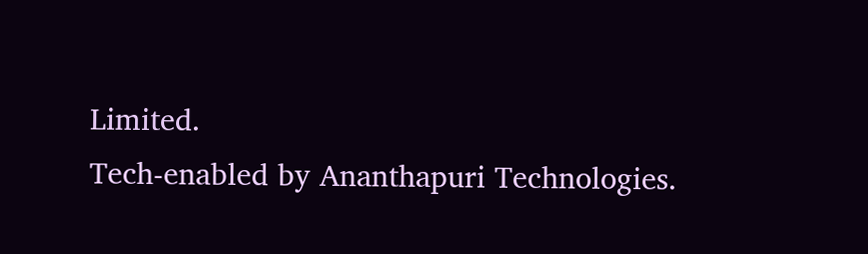Limited.
Tech-enabled by Ananthapuri Technologies.